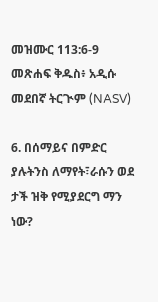መዝሙር 113:6-9 መጽሐፍ ቅዱስ፥ አዲሱ መደበኛ ትርጒም (NASV)

6. በሰማይና በምድር ያሉትንስ ለማየት፣ራሱን ወደ ታች ዝቅ የሚያደርግ ማን ነው?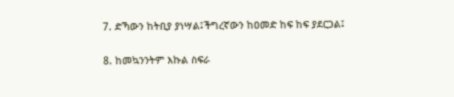7. ድኻውን ከትቢያ ያነሣል፤ችግረኛውን ከዐመድ ከፍ ከፍ ያደርጋል፤

8. ከመኳንንትም እኩል ስፍራ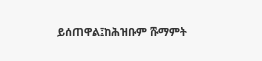ይሰጠዋል፤ከሕዝቡም ሹማምት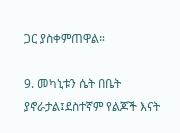ጋር ያስቀምጠዋል።

9. መካኒቱን ሴት በቤት ያኖራታል፤ደስተኛም የልጆች እናት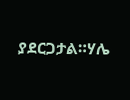ያደርጋታል።ሃሌ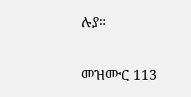ሉያ።

መዝሙር 113